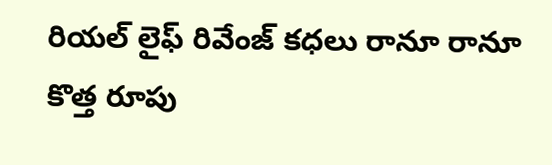రియల్ లైఫ్ రివేంజ్ కధలు రానూ రానూ కొత్త రూపు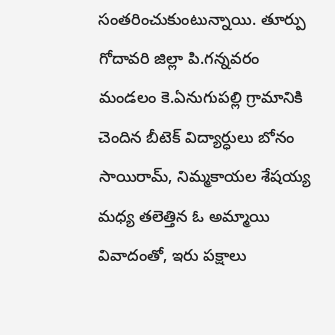సంతరించుకుంటున్నాయి. తూర్పు గోదావరి జిల్లా పి.గన్నవరం మండలం కె.ఏనుగుపల్లి గ్రామానికి చెందిన బీటెక్ విద్యార్ధులు బోనం సాయిరామ్, నిమ్మకాయల శేషయ్య మధ్య తలెత్తిన ఓ అమ్మాయి వివాదంతో, ఇరు పక్షాలు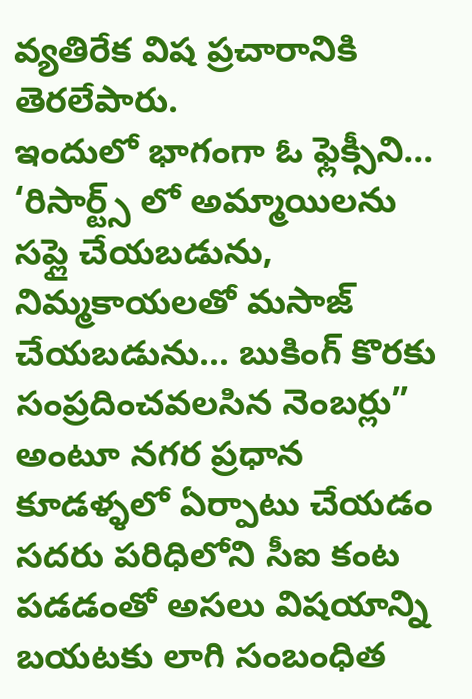వ్యతిరేక విష ప్రచారానికి తెరలేపారు.
ఇందులో భాగంగా ఓ ఫ్లెక్సీని… ‘రిసార్ట్స్ లో అమ్మాయిలను సప్లై చేయబడును, నిమ్మకాయలతో మసాజ్ చేయబడును… బుకింగ్ కొరకు సంప్రదించవలసిన నెంబర్లు” అంటూ నగర ప్రధాన కూడళ్ళలో ఏర్పాటు చేయడం సదరు పరిధిలోని సీఐ కంట పడడంతో అసలు విషయాన్ని బయటకు లాగి సంబంధిత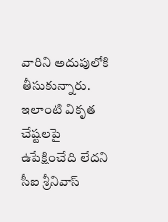వారిని అదుపులోకి తీసుకున్నారు. ఇలాంటి వికృత చేష్టలపై ఉపేక్షించేది లేదని సీఐ శ్రీనివాస్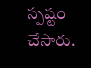స్పష్టం చేసారు.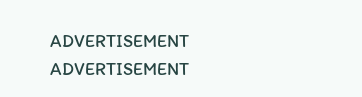ADVERTISEMENT
ADVERTISEMENT